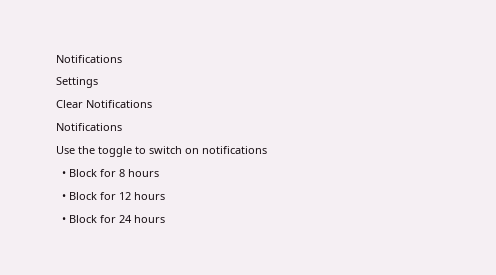Notifications
Settings
Clear Notifications
Notifications
Use the toggle to switch on notifications
  • Block for 8 hours
  • Block for 12 hours
  • Block for 24 hours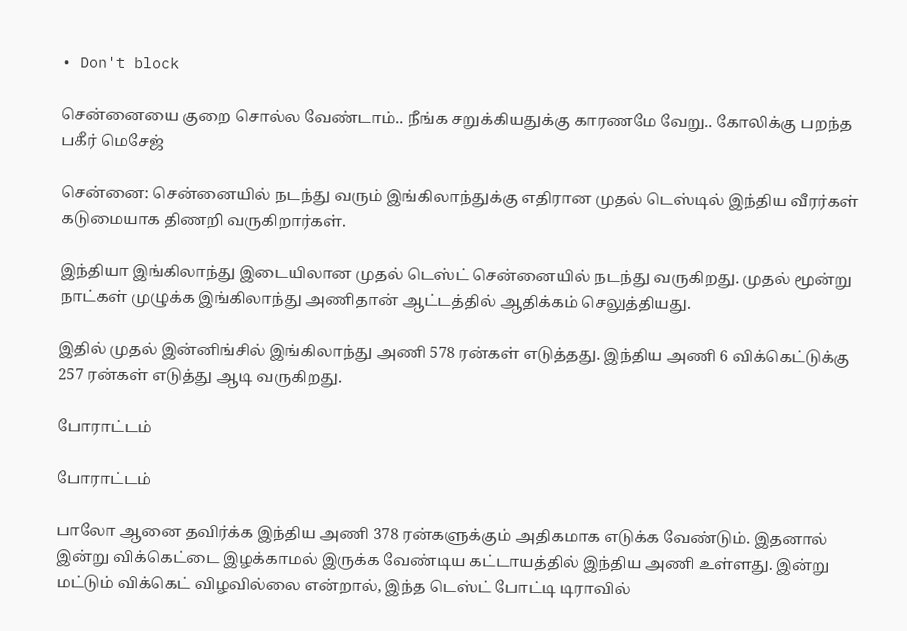• Don't block

சென்னையை குறை சொல்ல வேண்டாம்.. நீங்க சறுக்கியதுக்கு காரணமே வேறு.. கோலிக்கு பறந்த பகீர் மெசேஜ்

சென்னை: சென்னையில் நடந்து வரும் இங்கிலாந்துக்கு எதிரான முதல் டெஸ்டில் இந்திய வீரர்கள் கடுமையாக திணறி வருகிறார்கள்.

இந்தியா இங்கிலாந்து இடையிலான முதல் டெஸ்ட் சென்னையில் நடந்து வருகிறது. முதல் மூன்று நாட்கள் முழுக்க இங்கிலாந்து அணிதான் ஆட்டத்தில் ஆதிக்கம் செலுத்தியது.

இதில் முதல் இன்னிங்சில் இங்கிலாந்து அணி 578 ரன்கள் எடுத்தது. இந்திய அணி 6 விக்கெட்டுக்கு 257 ரன்கள் எடுத்து ஆடி வருகிறது.

போராட்டம்

போராட்டம்

பாலோ ஆனை தவிர்க்க இந்திய அணி 378 ரன்களுக்கும் அதிகமாக எடுக்க வேண்டும். இதனால் இன்று விக்கெட்டை இழக்காமல் இருக்க வேண்டிய கட்டாயத்தில் இந்திய அணி உள்ளது. இன்று மட்டும் விக்கெட் விழவில்லை என்றால், இந்த டெஸ்ட் போட்டி டிராவில்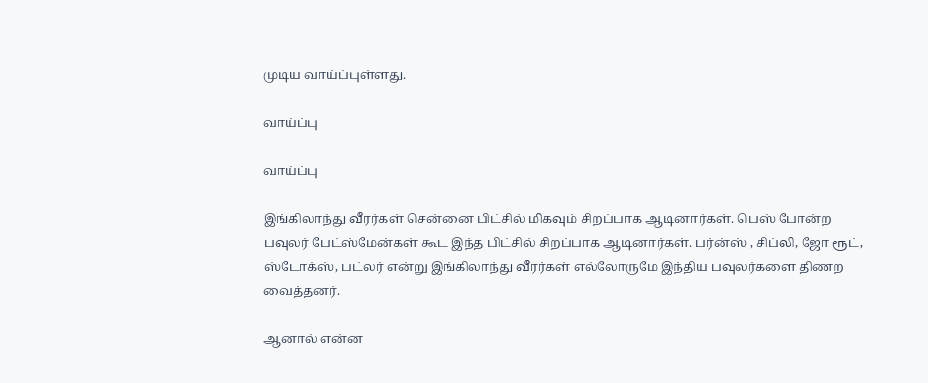முடிய வாய்ப்புள்ளது.

வாய்ப்பு

வாய்ப்பு

இங்கிலாந்து வீரர்கள் சென்னை பிட்சில் மிகவும் சிறப்பாக ஆடினார்கள். பெஸ் போன்ற பவுலர் பேட்ஸ்மேன்கள் கூட இந்த பிட்சில் சிறப்பாக ஆடினார்கள். பர்ன்ஸ் , சிப்லி, ஜோ ரூட், ஸ்டோக்ஸ், பட்லர் என்று இங்கிலாந்து வீரர்கள் எல்லோருமே இந்திய பவுலர்களை திணற வைத்தனர்.

ஆனால் என்ன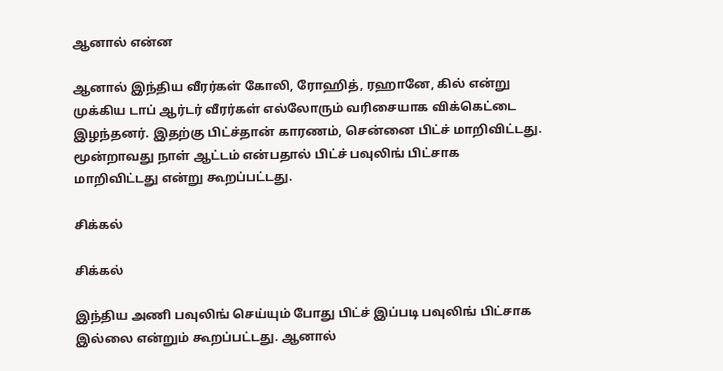ஆனால் என்ன

ஆனால் இந்திய வீரர்கள் கோலி, ரோஹித், ரஹானே, கில் என்று முக்கிய டாப் ஆர்டர் வீரர்கள் எல்லோரும் வரிசையாக விக்கெட்டை இழந்தனர். இதற்கு பிட்ச்தான் காரணம், சென்னை பிட்ச் மாறிவிட்டது. மூன்றாவது நாள் ஆட்டம் என்பதால் பிட்ச் பவுலிங் பிட்சாக மாறிவிட்டது என்று கூறப்பட்டது.

சிக்கல்

சிக்கல்

இந்திய அணி பவுலிங் செய்யும் போது பிட்ச் இப்படி பவுலிங் பிட்சாக இல்லை என்றும் கூறப்பட்டது. ஆனால்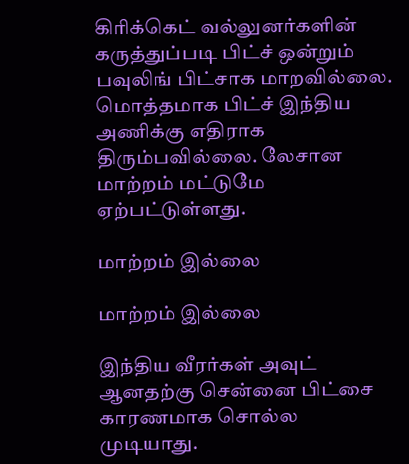கிரிக்கெட் வல்லுனர்களின் கருத்துப்படி பிட்ச் ஒன்றும் பவுலிங் பிட்சாக மாறவில்லை. மொத்தமாக பிட்ச் இந்திய அணிக்கு எதிராக திரும்பவில்லை. லேசான மாற்றம் மட்டுமே ஏற்பட்டுள்ளது.

மாற்றம் இல்லை

மாற்றம் இல்லை

இந்திய வீரர்கள் அவுட் ஆனதற்கு சென்னை பிட்சை காரணமாக சொல்ல முடியாது.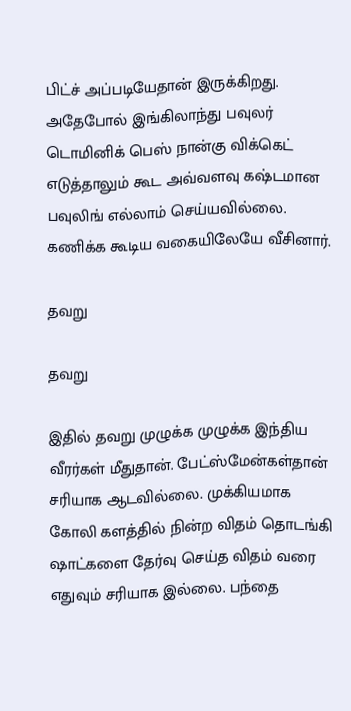பிட்ச் அப்படியேதான் இருக்கிறது. அதேபோல் இங்கிலாந்து பவுலர் டொமினிக் பெஸ் நான்கு விக்கெட் எடுத்தாலும் கூட அவ்வளவு கஷ்டமான பவுலிங் எல்லாம் செய்யவில்லை. கணிக்க கூடிய வகையிலேயே வீசினார்.

தவறு

தவறு

இதில் தவறு முழுக்க முழுக்க இந்திய வீரர்கள் மீதுதான். பேட்ஸ்மேன்கள்தான் சரியாக ஆடவில்லை. முக்கியமாக கோலி களத்தில் நின்ற விதம் தொடங்கி ஷாட்களை தேர்வு செய்த விதம் வரை எதுவும் சரியாக இல்லை. பந்தை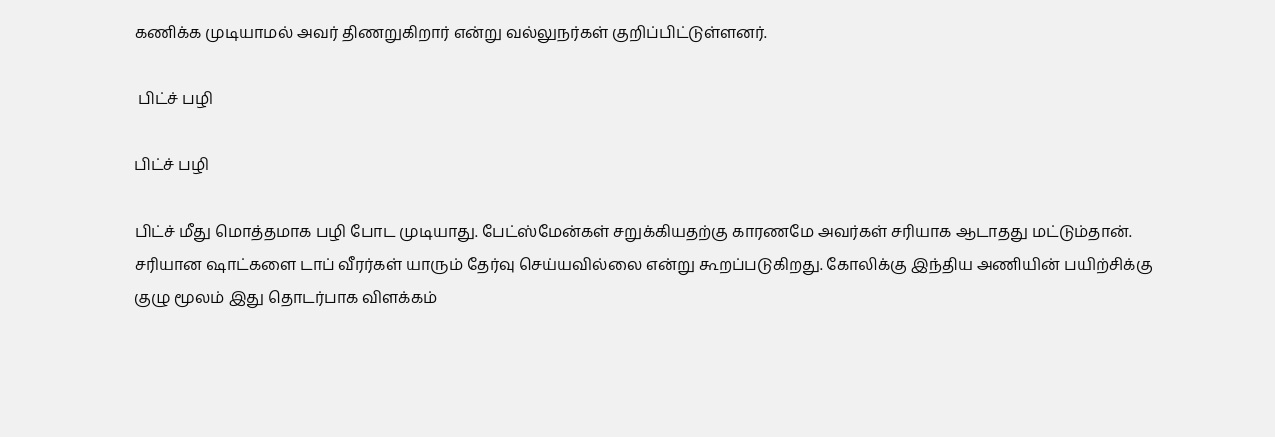கணிக்க முடியாமல் அவர் திணறுகிறார் என்று வல்லுநர்கள் குறிப்பிட்டுள்ளனர்.

 பிட்ச் பழி

பிட்ச் பழி

பிட்ச் மீது மொத்தமாக பழி போட முடியாது. பேட்ஸ்மேன்கள் சறுக்கியதற்கு காரணமே அவர்கள் சரியாக ஆடாதது மட்டும்தான். சரியான ஷாட்களை டாப் வீரர்கள் யாரும் தேர்வு செய்யவில்லை என்று கூறப்படுகிறது. கோலிக்கு இந்திய அணியின் பயிற்சிக்கு குழு மூலம் இது தொடர்பாக விளக்கம்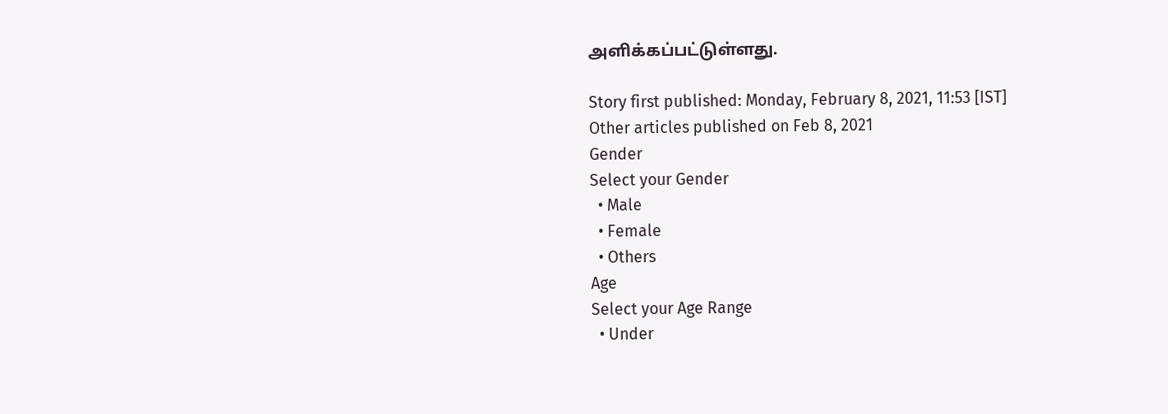அளிக்கப்பட்டுள்ளது.

Story first published: Monday, February 8, 2021, 11:53 [IST]
Other articles published on Feb 8, 2021
Gender
Select your Gender
  • Male
  • Female
  • Others
Age
Select your Age Range
  • Under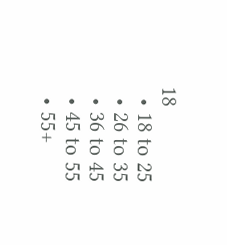18
  • 18 to 25
  • 26 to 35
  • 36 to 45
  • 45 to 55
  • 55+